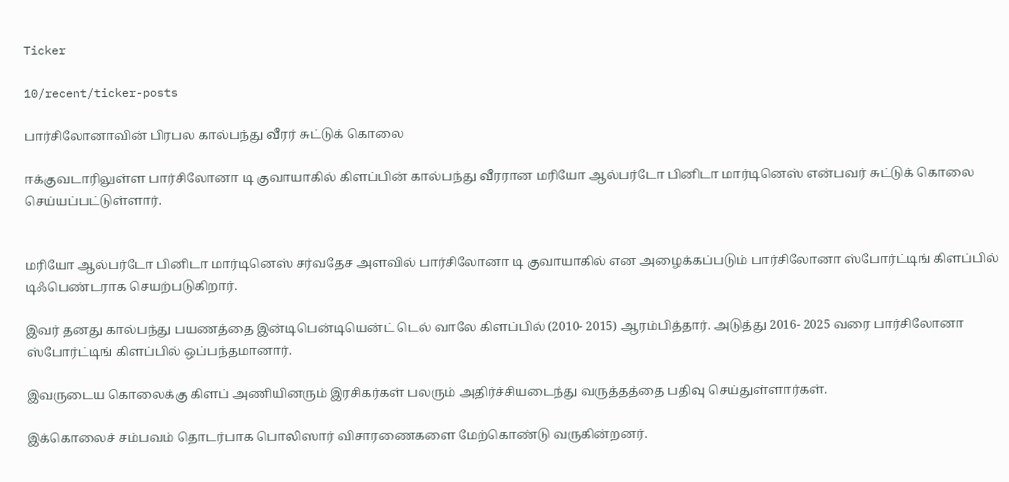Ticker

10/recent/ticker-posts

பார்சிலோனாவின் பிரபல கால்பந்து வீரர் சுட்டுக் கொலை

ஈக்குவடாரிலுள்ள பார்சிலோனா டி குவாயாகில் கிளப்பின் கால்பந்து வீரரான மரியோ ஆல்பர்டோ பினிடா மார்டினெஸ் என்பவர் சுட்டுக் கொலை செய்யப்பட்டுள்ளார்.


மரியோ ஆல்பர்டோ பினிடா மார்டினெஸ் சர்வதேச அளவில் பார்சிலோனா டி குவாயாகில் என அழைக்கப்படும் பார்சிலோனா ஸ்போர்ட்டிங் கிளப்பில் டிஃபெண்டராக செயற்படுகிறார்.

இவர் தனது கால்பந்து பயணத்தை இன்டிபென்டியென்ட் டெல் வாலே கிளப்பில் (2010- 2015) ஆரம்பித்தார். அடுத்து 2016- 2025 வரை பார்சிலோனா ஸ்போர்ட்டிங் கிளப்பில் ஒப்பந்தமானார்.

இவருடைய கொலைக்கு கிளப் அணியினரும் இரசிகர்கள் பலரும் அதிர்ச்சியடைந்து வருத்தத்தை பதிவு செய்துள்ளார்கள்.

இக்கொலைச் சம்பவம் தொடர்பாக பொலிஸார் விசாரணைகளை மேற்கொண்டு வருகின்றனர்.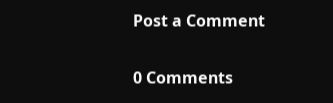Post a Comment

0 Comments